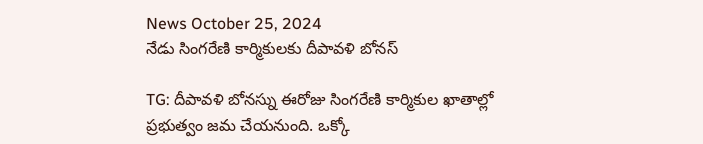News October 25, 2024
నేడు సింగరేణి కార్మికులకు దీపావళి బోనస్

TG: దీపావళి బోనస్ను ఈరోజు సింగరేణి కార్మికుల ఖాతాల్లో ప్రభుత్వం జమ చేయనుంది. ఒక్కో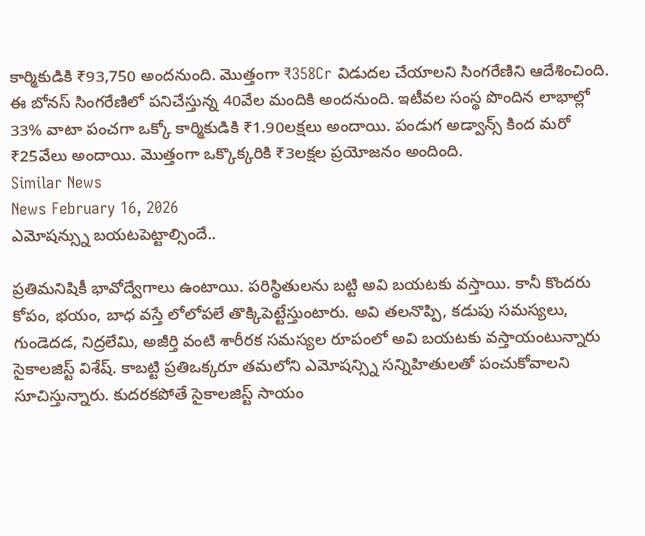కార్మికుడికి ₹93,750 అందనుంది. మొత్తంగా ₹358Cr విడుదల చేయాలని సింగరేణిని ఆదేశించింది. ఈ బోనస్ సింగరేణిలో పనిచేస్తున్న 40వేల మందికి అందనుంది. ఇటీవల సంస్థ పొందిన లాభాల్లో 33% వాటా పంచగా ఒక్కో కార్మికుడికి ₹1.90లక్షలు అందాయి. పండుగ అడ్వాన్స్ కింద మరో ₹25వేలు అందాయి. మొత్తంగా ఒక్కొక్కరికి ₹3లక్షల ప్రయోజనం అందింది.
Similar News
News February 16, 2026
ఎమోషన్స్ను బయటపెట్టాల్సిందే..

ప్రతిమనిషికీ భావోద్వేగాలు ఉంటాయి. పరిస్థితులను బట్టి అవి బయటకు వస్తాయి. కానీ కొందరు కోపం, భయం, బాధ వస్తే లోలోపలే తొక్కిపెట్టేస్తుంటారు. అవి తలనొప్పి, కడుపు సమస్యలు, గుండెదడ, నిద్రలేమి, అజీర్తి వంటి శారీరక సమస్యల రూపంలో అవి బయటకు వస్తాయంటున్నారు సైకాలజిస్ట్ విశేష్. కాబట్టి ప్రతిఒక్కరూ తమలోని ఎమోషన్స్ని సన్నిహితులతో పంచుకోవాలని సూచిస్తున్నారు. కుదరకపోతే సైకాలజిస్ట్ సాయం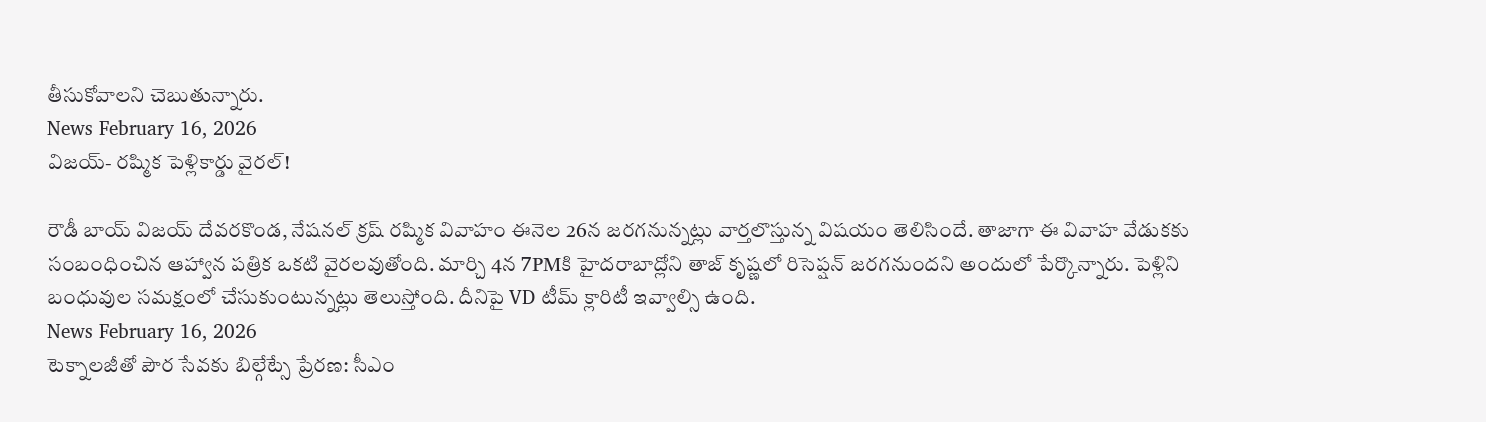తీసుకోవాలని చెబుతున్నారు.
News February 16, 2026
విజయ్- రష్మిక పెళ్లికార్డు వైరల్!

రౌడీ బాయ్ విజయ్ దేవరకొండ, నేషనల్ క్రష్ రష్మిక వివాహం ఈనెల 26న జరగనున్నట్లు వార్తలొస్తున్న విషయం తెలిసిందే. తాజాగా ఈ వివాహ వేడుకకు సంబంధించిన ఆహ్వాన పత్రిక ఒకటి వైరలవుతోంది. మార్చి 4న 7PMకి హైదరాబాద్లోని తాజ్ కృష్ణలో రిసెప్షన్ జరగనుందని అందులో పేర్కొన్నారు. పెళ్లిని బంధువుల సమక్షంలో చేసుకుంటున్నట్లు తెలుస్తోంది. దీనిపై VD టీమ్ క్లారిటీ ఇవ్వాల్సి ఉంది.
News February 16, 2026
టెక్నాలజీతో పౌర సేవకు బిల్గేట్సే ప్రేరణ: సీఎం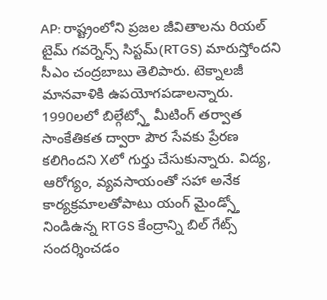AP: రాష్ట్రంలోని ప్రజల జీవితాలను రియల్ టైమ్ గవర్నెన్స్ సిస్టమ్(RTGS) మారుస్తోందని సీఎం చంద్రబాబు తెలిపారు. టెక్నాలజీ మానవాళికి ఉపయోగపడాలన్నారు. 1990లలో బిల్గేట్స్తో మీటింగ్ తర్వాత సాంకేతికత ద్వారా పౌర సేవకు ప్రేరణ కలిగిందని Xలో గుర్తు చేసుకున్నారు. విద్య, ఆరోగ్యం, వ్యవసాయంతో సహా అనేక కార్యక్రమాలతోపాటు యంగ్ మైండ్స్తో నిండిఉన్న RTGS కేంద్రాన్ని బిల్ గేట్స్ సందర్శించడం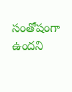సంతోషంగా ఉందని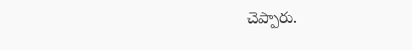చెప్పారు.